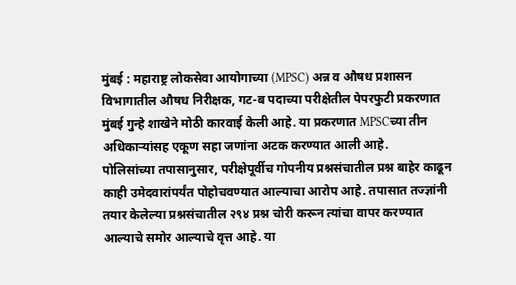मुंबई : महाराष्ट्र लोकसेवा आयोगाच्या (MPSC) अन्न व औषध प्रशासन विभागातील औषध निरीक्षक, गट-ब पदाच्या परीक्षेतील पेपरफुटी प्रकरणात मुंबई गुन्हे शाखेने मोठी कारवाई केली आहे. या प्रकरणात MPSCच्या तीन अधिकाऱ्यांसह एकूण सहा जणांना अटक करण्यात आली आहे.
पोलिसांच्या तपासानुसार, परीक्षेपूर्वीच गोपनीय प्रश्नसंचातील प्रश्न बाहेर काढून काही उमेदवारांपर्यंत पोहोचवण्यात आल्याचा आरोप आहे. तपासात तज्ज्ञांनी तयार केलेल्या प्रश्नसंचातील २९४ प्रश्न चोरी करून त्यांचा वापर करण्यात आल्याचे समोर आल्याचे वृत्त आहे. या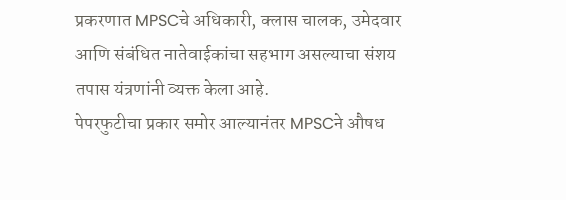प्रकरणात MPSCचे अधिकारी, क्लास चालक, उमेदवार आणि संबंधित नातेवाईकांचा सहभाग असल्याचा संशय तपास यंत्रणांनी व्यक्त केला आहे.
पेपरफुटीचा प्रकार समोर आल्यानंतर MPSCने औषध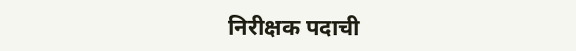निरीक्षक पदाची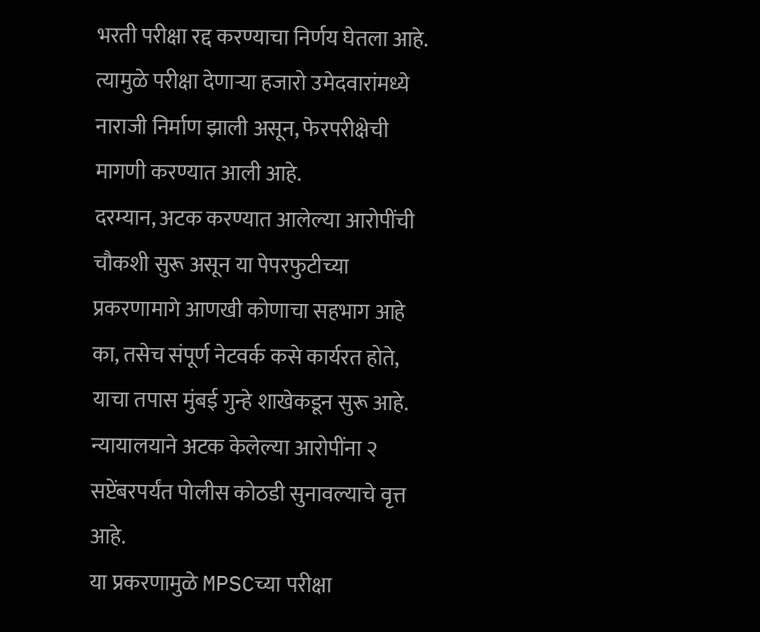भरती परीक्षा रद्द करण्याचा निर्णय घेतला आहे. त्यामुळे परीक्षा देणाऱ्या हजारो उमेदवारांमध्ये नाराजी निर्माण झाली असून, फेरपरीक्षेची मागणी करण्यात आली आहे.
दरम्यान, अटक करण्यात आलेल्या आरोपींची चौकशी सुरू असून या पेपरफुटीच्या प्रकरणामागे आणखी कोणाचा सहभाग आहे का, तसेच संपूर्ण नेटवर्क कसे कार्यरत होते, याचा तपास मुंबई गुन्हे शाखेकडून सुरू आहे. न्यायालयाने अटक केलेल्या आरोपींना २ सप्टेंबरपर्यंत पोलीस कोठडी सुनावल्याचे वृत्त आहे.
या प्रकरणामुळे MPSCच्या परीक्षा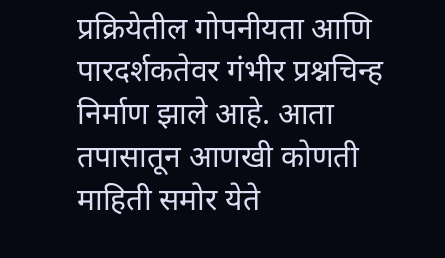प्रक्रियेतील गोपनीयता आणि पारदर्शकतेवर गंभीर प्रश्नचिन्ह निर्माण झाले आहे. आता तपासातून आणखी कोणती माहिती समोर येते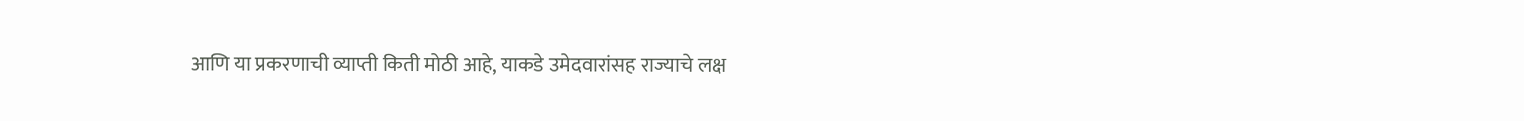आणि या प्रकरणाची व्याप्ती किती मोठी आहे, याकडे उमेदवारांसह राज्याचे लक्ष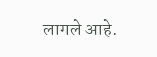लागले आहे.